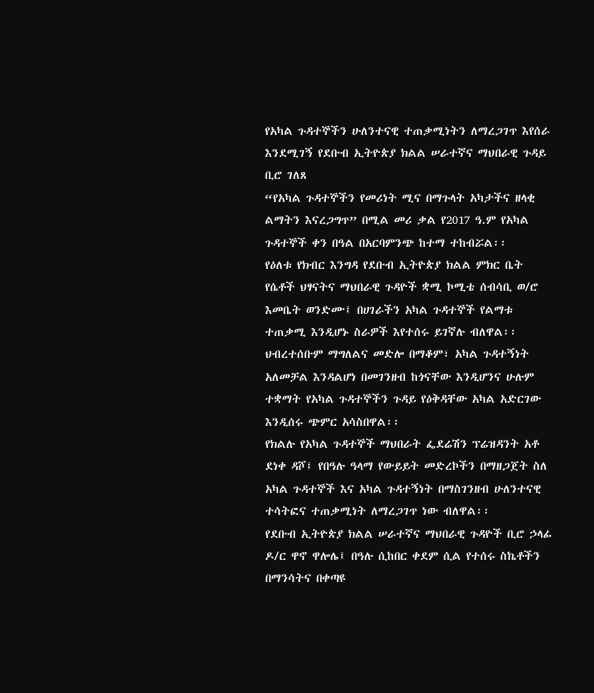የአካል ጉዳተኞችን ሁለንተናዊ ተጠቃሚነትን ለማረጋገጥ እየሰራ እንደሚገኝ የደቡብ ኢትዮጵያ ክልል ሠራተኛና ማህበራዊ ጉዳይ ቢሮ ገለጸ
“የአካል ጉዳተኞችን የመሪነት ሚና በማጉላት አካታችና ዘላቂ ልማትን እናረጋግጥ” በሚል መሪ ቃል የ2017 ዓ.ም የአካል ጉዳተኞች ቀን በዓል በአርባምንጭ ከተማ ተከብሯል፡፡
የዕለቱ የክብር እንግዳ የደቡብ ኢትዮጵያ ክልል ምክር ቤት የሴቶች ህፃናትና ማህበራዊ ጉዳዮች ቋሚ ኮሚቴ ሰብሳቢ ወ/ሮ እመቤት ወንድሙ፤ በሀገራችን አካል ጉዳተኞች የልማቱ ተጠቃሚ እንዲሆኑ ስራዎች እየተሰሩ ይገኛሉ ብለዋል፡፡
ህብረተሰቡም ማግለልና መድሎ በማቆም፣ አካል ጉዳተኝነት አለመቻል እንዳልሆነ በመገንዘብ ከጎናቸው እንዲሆንና ሁሉም ተቋማት የአካል ጉዳተኞችን ጉዳይ የዕቅዳቸው አካል አድርገው እንዲሰሩ ጭምር አሳስበዋል፡፡
የክልሉ የአካል ጉዳተኞች ማህበራት ፌደሬሽን ፕሬዝዳንት አቶ ደነቀ ዳሾ፤ የበዓሉ ዓላማ የውይይት መድረኮችን በማዘጋጀት ስለ አካል ጉዳተኞች እና አካል ጉዳተኝነት በማስገንዘብ ሁለንተናዊ ተሳትፎና ተጠቃሚነት ለማረጋገጥ ነው ብለዋል፡፡
የደቡብ ኢትዮጵያ ክልል ሠራተኛና ማህበራዊ ጉዳዮች ቢሮ ኃላፊ ዶ/ር ዋኖ ዋሎሌ፤ በዓሉ ሲከበር ቀደም ሲል የተሰሩ ስኬቶችን በማንሳትና በቀጣዩ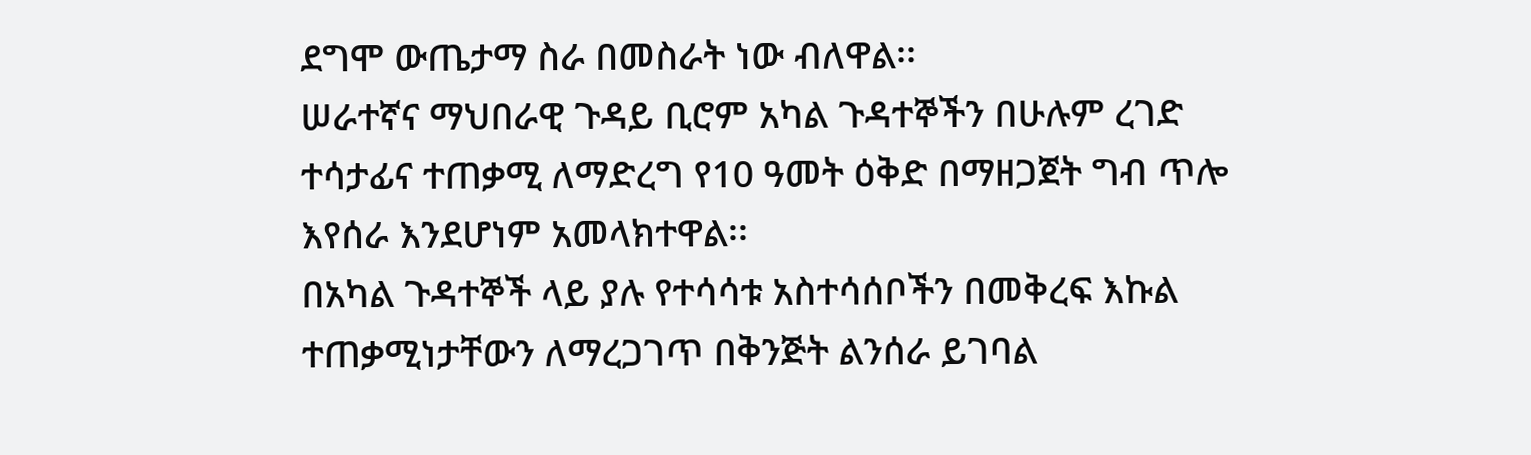ደግሞ ውጤታማ ስራ በመስራት ነው ብለዋል፡፡
ሠራተኛና ማህበራዊ ጉዳይ ቢሮም አካል ጉዳተኞችን በሁሉም ረገድ ተሳታፊና ተጠቃሚ ለማድረግ የ10 ዓመት ዕቅድ በማዘጋጀት ግብ ጥሎ እየሰራ እንደሆነም አመላክተዋል፡፡
በአካል ጉዳተኞች ላይ ያሉ የተሳሳቱ አስተሳሰቦችን በመቅረፍ እኩል ተጠቃሚነታቸውን ለማረጋገጥ በቅንጅት ልንሰራ ይገባል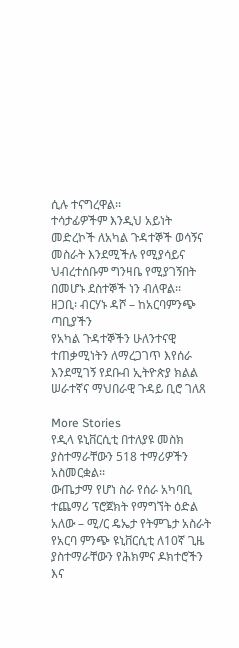ሲሉ ተናግረዋል፡፡
ተሳታፊዎችም እንዲህ አይነት መድረኮች ለአካል ጉዳተኞች ወሳኝና መስራት እንደሚችሉ የሚያሳይና ህብረተሰቡም ግንዛቤ የሚያገኝበት በመሆኑ ደስተኞች ነን ብለዋል፡፡
ዘጋቢ፡ ብርሃኑ ዳሾ – ከአርባምንጭ ጣቢያችን
የአካል ጉዳተኞችን ሁለንተናዊ ተጠቃሚነትን ለማረጋገጥ እየሰራ እንደሚገኝ የደቡብ ኢትዮጵያ ክልል ሠራተኛና ማህበራዊ ጉዳይ ቢሮ ገለጸ

More Stories
የዲላ ዩኒቨርሲቲ በተለያዩ መስክ ያስተማራቸውን 518 ተማሪዎችን አስመርቋል፡፡
ውጤታማ የሆነ ስራ የሰራ አካባቢ ተጨማሪ ፕሮጀክት የማግኘት ዕድል አለው – ሚ/ር ዴኤታ የትምጌታ አስራት
የአርባ ምንጭ ዩኒቨርሲቲ ለ10ኛ ጊዜ ያስተማራቸውን የሕክምና ዶክተሮችን እና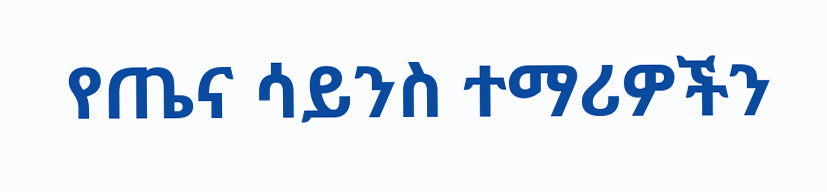የጤና ሳይንስ ተማሪዎችን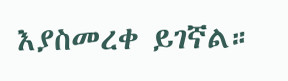እያስመረቀ ይገኛል።